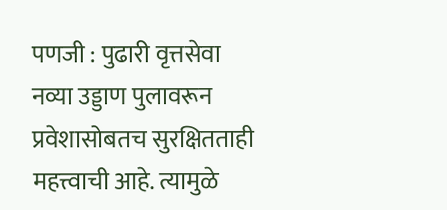पणजी : पुढारी वृत्तसेवा
नव्या उड्डाण पुलावरून प्रवेशासोबतच सुरक्षितताही महत्त्वाची आहे. त्यामुळे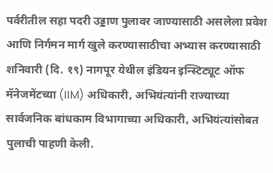पर्वरीतील सहा पदरी उड्डाण पुलावर जाण्यासाठी असलेला प्रवेश आणि निर्गमन मार्ग खुले करण्यासाठीचा अभ्यास करण्यासाठी शनिवारी (दि. १९) नागपूर येथील इंडियन इन्स्टिट्यूट ऑफ मॅनेजमेंटच्या (IIM) अधिकारी, अभियंत्यांनी राज्याच्या सार्वजनिक बांधकाम विभागाच्या अधिकारी, अभियंत्यांसोबत पुलाची पाहणी केली.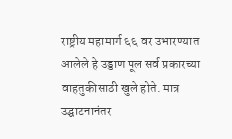राष्ट्रीय महामार्ग ६६ वर उभारण्यात आलेले हे उड्डाण पूल सर्व प्रकारच्या वाहतुकीसाठी खुले होते. मात्र उद्घाटनानंतर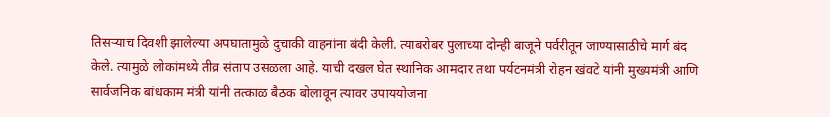तिसऱ्याच दिवशी झालेल्या अपघातामुळे दुचाकी वाहनांना बंदी केली. त्याबरोबर पुलाच्या दोन्ही बाजूने पर्वरीतून जाण्यासाठीचे मार्ग बंद केले. त्यामुळे लोकांमध्ये तीव्र संताप उसळला आहे. याची दखल घेत स्थानिक आमदार तथा पर्यटनमंत्री रोहन खंवटे यांनी मुख्यमंत्री आणि सार्वजनिक बांधकाम मंत्री यांनी तत्काळ बैठक बोलावून त्यावर उपाययोजना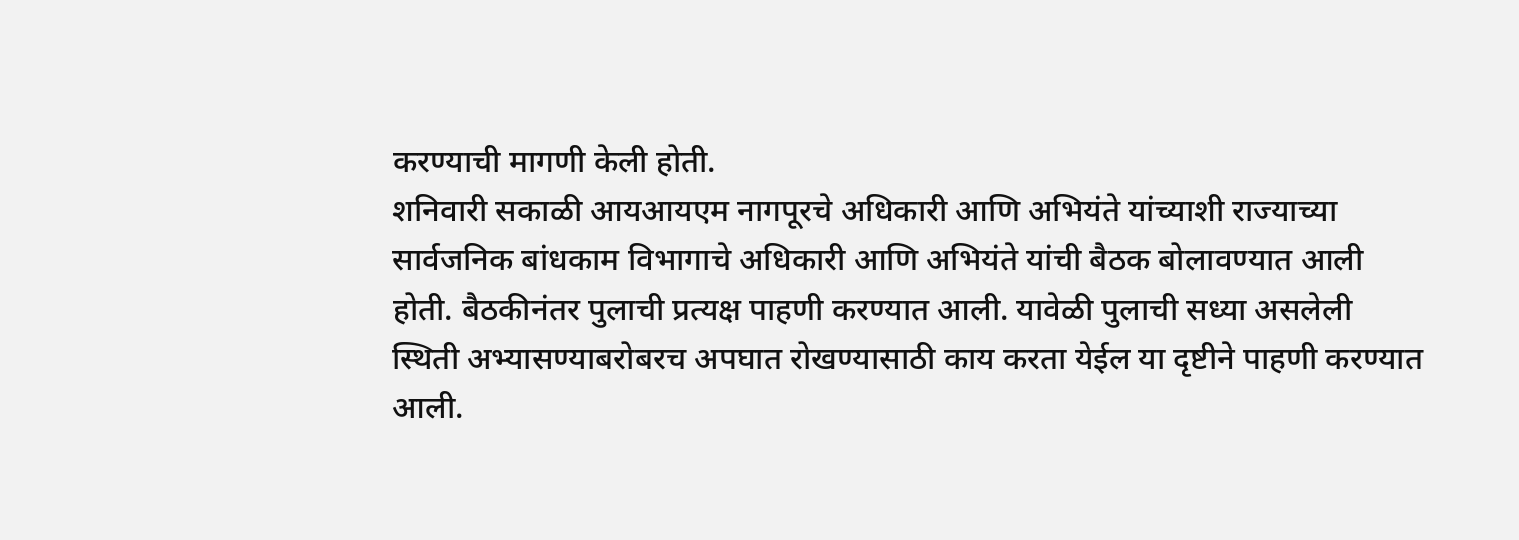करण्याची मागणी केली होती.
शनिवारी सकाळी आयआयएम नागपूरचे अधिकारी आणि अभियंते यांच्याशी राज्याच्या सार्वजनिक बांधकाम विभागाचे अधिकारी आणि अभियंते यांची बैठक बोलावण्यात आली होती. बैठकीनंतर पुलाची प्रत्यक्ष पाहणी करण्यात आली. यावेळी पुलाची सध्या असलेली स्थिती अभ्यासण्याबरोबरच अपघात रोखण्यासाठी काय करता येईल या दृष्टीने पाहणी करण्यात आली.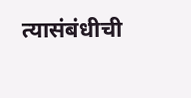त्यासंबंधीची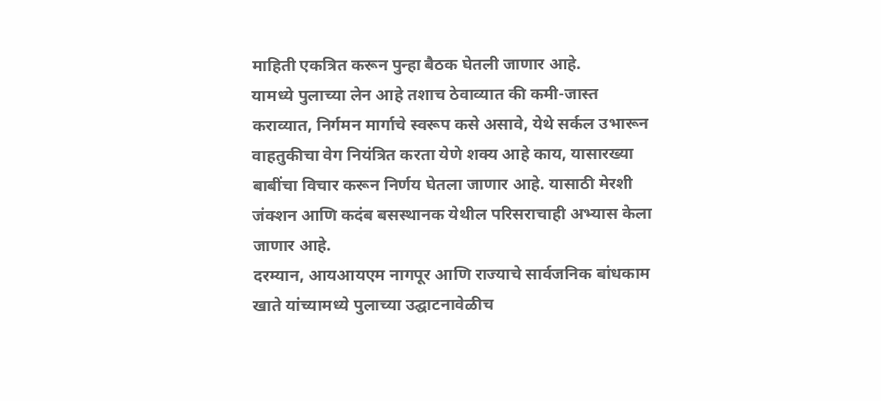माहिती एकत्रित करून पुन्हा बैठक घेतली जाणार आहे.
यामध्ये पुलाच्या लेन आहे तशाच ठेवाव्यात की कमी-जास्त कराव्यात, निर्गमन मार्गाचे स्वरूप कसे असावे, येथे सर्कल उभारून वाहतुकीचा वेग नियंत्रित करता येणे शक्य आहे काय, यासारख्या बाबींचा विचार करून निर्णय घेतला जाणार आहे. यासाठी मेरशी जंक्शन आणि कदंब बसस्थानक येथील परिसराचाही अभ्यास केला जाणार आहे.
दरम्यान, आयआयएम नागपूर आणि राज्याचे सार्वजनिक बांधकाम खाते यांच्यामध्ये पुलाच्या उद्घाटनावेळीच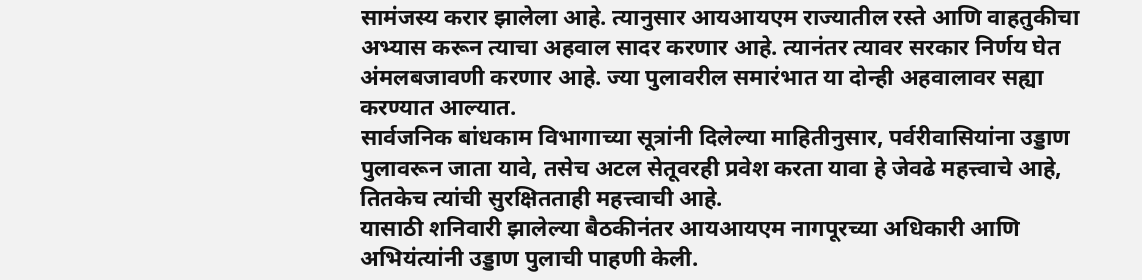सामंजस्य करार झालेला आहे. त्यानुसार आयआयएम राज्यातील रस्ते आणि वाहतुकीचा अभ्यास करून त्याचा अहवाल सादर करणार आहे. त्यानंतर त्यावर सरकार निर्णय घेत अंमलबजावणी करणार आहे. ज्या पुलावरील समारंभात या दोन्ही अहवालावर सह्या करण्यात आल्यात.
सार्वजनिक बांधकाम विभागाच्या सूत्रांनी दिलेल्या माहितीनुसार, पर्वरीवासियांना उड्डाण पुलावरून जाता यावे, तसेच अटल सेतूवरही प्रवेश करता यावा हे जेवढे महत्त्वाचे आहे, तितकेच त्यांची सुरक्षितताही महत्त्वाची आहे.
यासाठी शनिवारी झालेल्या बैठकीनंतर आयआयएम नागपूरच्या अधिकारी आणि अभियंत्यांनी उड्डाण पुलाची पाहणी केली.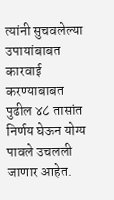त्यांनी सुचवलेल्या उपायांबाबत कारवाई करण्याबाबत पुढील ४८ तासांत निर्णय घेऊन योग्य पावले उचलली जाणार आहेत.